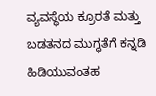ವ್ಯವಸ್ಥೆಯ ಕ್ರೂರತೆ ಮತ್ತು ಬಡತನದ ಮುಗ್ಧತೆಗೆ ಕನ್ನಡಿ ಹಿಡಿಯುವಂತಹ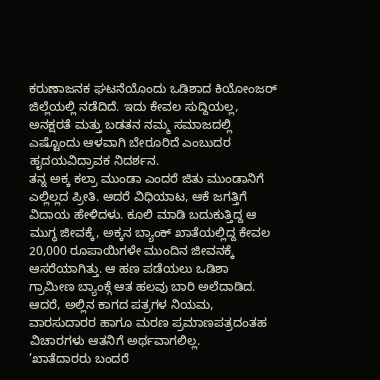ಕರುಣಾಜನಕ ಘಟನೆಯೊಂದು ಒಡಿಶಾದ ಕಿಯೋಂಜರ್ ಜಿಲ್ಲೆಯಲ್ಲಿ ನಡೆದಿದೆ. ಇದು ಕೇವಲ ಸುದ್ದಿಯಲ್ಲ, ಅನಕ್ಷರತೆ ಮತ್ತು ಬಡತನ ನಮ್ಮ ಸಮಾಜದಲ್ಲಿ ಎಷ್ಟೊಂದು ಆಳವಾಗಿ ಬೇರೂರಿದೆ ಎಂಬುದರ ಹೃದಯವಿದ್ರಾವಕ ನಿದರ್ಶನ.
ತನ್ನ ಅಕ್ಕ ಕಲ್ರಾ ಮುಂಡಾ ಎಂದರೆ ಜಿತು ಮುಂಡಾನಿಗೆ ಎಲ್ಲಿಲ್ಲದ ಪ್ರೀತಿ. ಆದರೆ ವಿಧಿಯಾಟ, ಆಕೆ ಜಗತ್ತಿಗೆ ವಿದಾಯ ಹೇಳಿದಳು. ಕೂಲಿ ಮಾಡಿ ಬದುಕುತ್ತಿದ್ದ ಆ ಮುಗ್ಧ ಜೀವಕ್ಕೆ, ಅಕ್ಕನ ಬ್ಯಾಂಕ್ ಖಾತೆಯಲ್ಲಿದ್ದ ಕೇವಲ 20,000 ರೂಪಾಯಿಗಳೇ ಮುಂದಿನ ಜೀವನಕ್ಕೆ ಆಸರೆಯಾಗಿತ್ತು. ಆ ಹಣ ಪಡೆಯಲು ಒಡಿಶಾ ಗ್ರಾಮೀಣ ಬ್ಯಾಂಕ್ಗೆ ಆತ ಹಲವು ಬಾರಿ ಅಲೆದಾಡಿದ. ಆದರೆ, ಅಲ್ಲಿನ ಕಾಗದ ಪತ್ರಗಳ ನಿಯಮ, ವಾರಸುದಾರರ ಹಾಗೂ ಮರಣ ಪ್ರಮಾಣಪತ್ರದಂತಹ ವಿಚಾರಗಳು ಆತನಿಗೆ ಅರ್ಥವಾಗಲಿಲ್ಲ.
’ಖಾತೆದಾರರು ಬಂದರೆ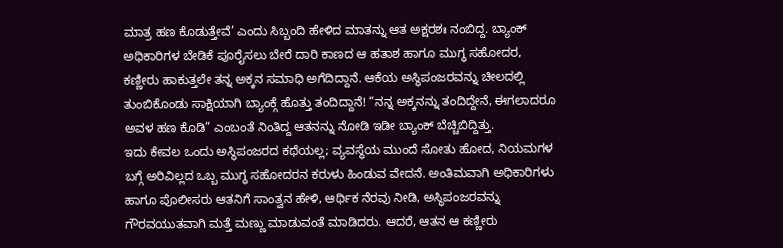ಮಾತ್ರ ಹಣ ಕೊಡುತ್ತೇವೆ’ ಎಂದು ಸಿಬ್ಬಂದಿ ಹೇಳಿದ ಮಾತನ್ನು ಆತ ಅಕ್ಷರಶಃ ನಂಬಿದ್ದ. ಬ್ಯಾಂಕ್ ಅಧಿಕಾರಿಗಳ ಬೇಡಿಕೆ ಪೂರೈಸಲು ಬೇರೆ ದಾರಿ ಕಾಣದ ಆ ಹತಾಶ ಹಾಗೂ ಮುಗ್ಧ ಸಹೋದರ, ಕಣ್ಣೀರು ಹಾಕುತ್ತಲೇ ತನ್ನ ಅಕ್ಕನ ಸಮಾಧಿ ಅಗೆದಿದ್ದಾನೆ. ಆಕೆಯ ಅಸ್ಥಿಪಂಜರವನ್ನು ಚೀಲದಲ್ಲಿ ತುಂಬಿಕೊಂಡು ಸಾಕ್ಷಿಯಾಗಿ ಬ್ಯಾಂಕ್ಗೆ ಹೊತ್ತು ತಂದಿದ್ದಾನೆ! “ನನ್ನ ಅಕ್ಕನನ್ನು ತಂದಿದ್ದೇನೆ, ಈಗಲಾದರೂ ಅವಳ ಹಣ ಕೊಡಿ” ಎಂಬಂತೆ ನಿಂತಿದ್ದ ಆತನನ್ನು ನೋಡಿ ಇಡೀ ಬ್ಯಾಂಕ್ ಬೆಚ್ಚಿಬಿದ್ದಿತ್ತು.
ಇದು ಕೇವಲ ಒಂದು ಅಸ್ಥಿಪಂಜರದ ಕಥೆಯಲ್ಲ; ವ್ಯವಸ್ಥೆಯ ಮುಂದೆ ಸೋತು ಹೋದ, ನಿಯಮಗಳ ಬಗ್ಗೆ ಅರಿವಿಲ್ಲದ ಒಬ್ಬ ಮುಗ್ಧ ಸಹೋದರನ ಕರುಳು ಹಿಂಡುವ ವೇದನೆ. ಅಂತಿಮವಾಗಿ ಅಧಿಕಾರಿಗಳು ಹಾಗೂ ಪೊಲೀಸರು ಆತನಿಗೆ ಸಾಂತ್ವನ ಹೇಳಿ, ಆರ್ಥಿಕ ನೆರವು ನೀಡಿ, ಅಸ್ಥಿಪಂಜರವನ್ನು ಗೌರವಯುತವಾಗಿ ಮತ್ತೆ ಮಣ್ಣು ಮಾಡುವಂತೆ ಮಾಡಿದರು. ಆದರೆ, ಆತನ ಆ ಕಣ್ಣೀರು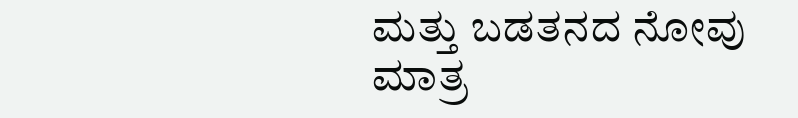ಮತ್ತು ಬಡತನದ ನೋವು ಮಾತ್ರ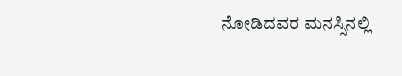ನೋಡಿದವರ ಮನಸ್ಸಿನಲ್ಲಿ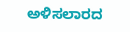ಅಳಿಸಲಾರದ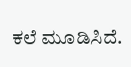ಕಲೆ ಮೂಡಿಸಿದೆ.